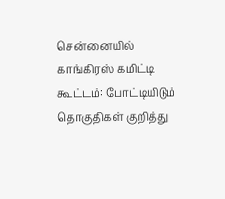சென்னையில் காங்கிரஸ் கமிட்டி கூட்டம்: போட்டியிடும் தொகுதிகள் குறித்து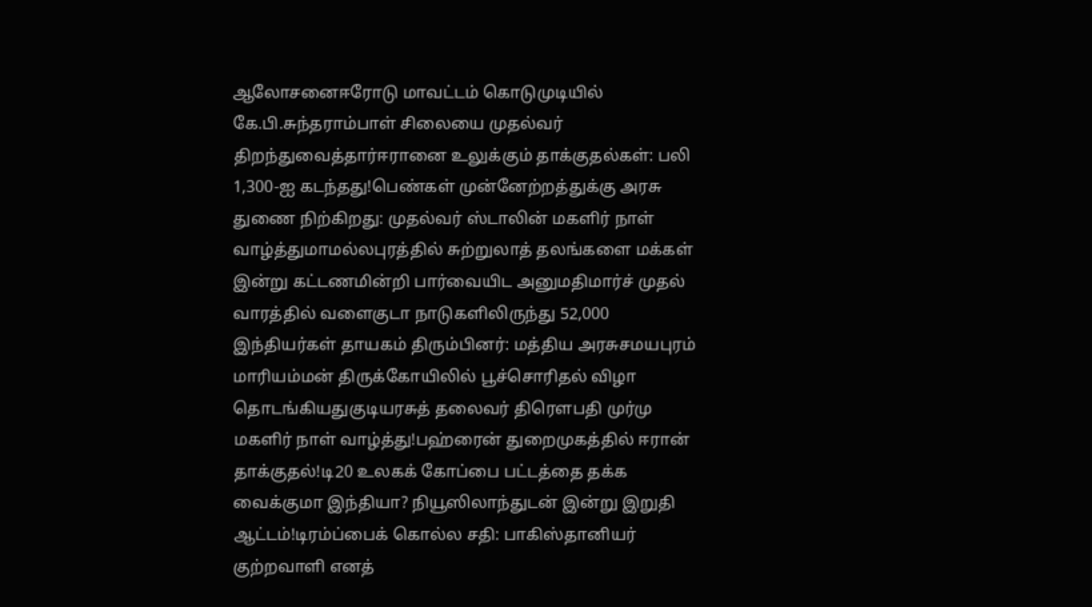ஆலோசனைஈரோடு மாவட்டம் கொடுமுடியில் கே.பி.சுந்தராம்பாள் சிலையை முதல்வர் திறந்துவைத்தார்ஈரானை உலுக்கும் தாக்குதல்கள்: பலி 1,300-ஐ கடந்தது!பெண்கள் முன்னேற்றத்துக்கு அரசு துணை நிற்கிறது: முதல்வர் ஸ்டாலின் மகளிர் நாள் வாழ்த்துமாமல்லபுரத்தில் சுற்றுலாத் தலங்களை மக்கள் இன்று கட்டணமின்றி பார்வையிட அனுமதிமார்ச் முதல் வாரத்தில் வளைகுடா நாடுகளிலிருந்து 52,000 இந்தியர்கள் தாயகம் திரும்பினர்: மத்திய அரசுசமயபுரம் மாரியம்மன் திருக்கோயிலில் பூச்சொரிதல் விழா தொடங்கியதுகுடியரசுத் தலைவர் திரௌபதி முர்மு மகளிர் நாள் வாழ்த்து!பஹ்ரைன் துறைமுகத்தில் ஈரான் தாக்குதல்!டி20 உலகக் கோப்பை பட்டத்தை தக்க வைக்குமா இந்தியா? நியூஸிலாந்துடன் இன்று இறுதி ஆட்டம்!டிரம்ப்பைக் கொல்ல சதி: பாகிஸ்தானியர் குற்றவாளி எனத்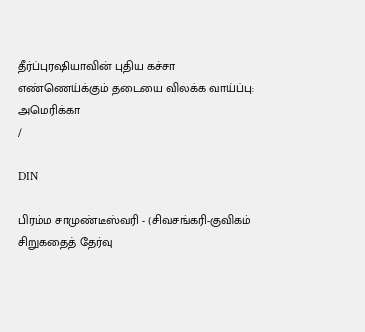தீர்ப்புரஷியாவின் புதிய கச்சா எண்ணெய்க்கும் தடையை விலக்க வாய்ப்பு: அமெரிக்கா
/

DIN

பிரம்ம சாமுண்டீஸ்வரி - (சிவசங்கரி-குவிகம் சிறுகதைத் தேர்வு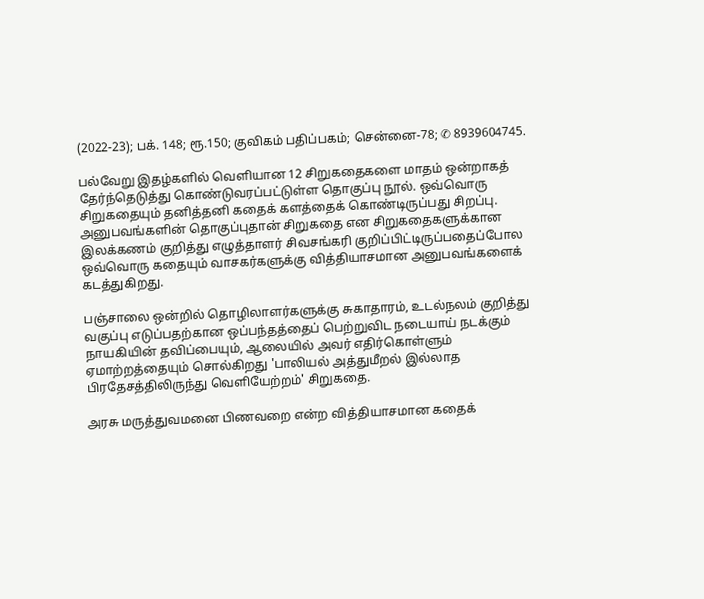(2022-23); பக். 148; ரூ.150; குவிகம் பதிப்பகம்; சென்னை-78; ✆ 8939604745.

பல்வேறு இதழ்களில் வெளியான 12 சிறுகதைகளை மாதம் ஒன்றாகத் தேர்ந்தெடுத்து கொண்டுவரப்பட்டுள்ள தொகுப்பு நூல். ஒவ்வொரு சிறுகதையும் தனித்தனி கதைக் களத்தைக் கொண்டிருப்பது சிறப்பு. அனுபவங்களின் தொகுப்புதான் சிறுகதை என சிறுகதைகளுக்கான இலக்கணம் குறித்து எழுத்தாளர் சிவசங்கரி குறிப்பிட்டிருப்பதைப்போல ஒவ்வொரு கதையும் வாசகர்களுக்கு வித்தியாசமான அனுபவங்களைக் கடத்துகிறது.

பஞ்சாலை ஒன்றில் தொழிலாளர்களுக்கு சுகாதாரம், உடல்நலம் குறித்து வகுப்பு எடுப்பதற்கான ஒப்பந்தத்தைப் பெற்றுவிட நடையாய் நடக்கும் நாயகியின் தவிப்பையும், ஆலையில் அவர் எதிர்கொள்ளும் ஏமாற்றத்தையும் சொல்கிறது 'பாலியல் அத்துமீறல் இல்லாத பிரதேசத்திலிருந்து வெளியேற்றம்' சிறுகதை.

அரசு மருத்துவமனை பிணவறை என்ற வித்தியாசமான கதைக்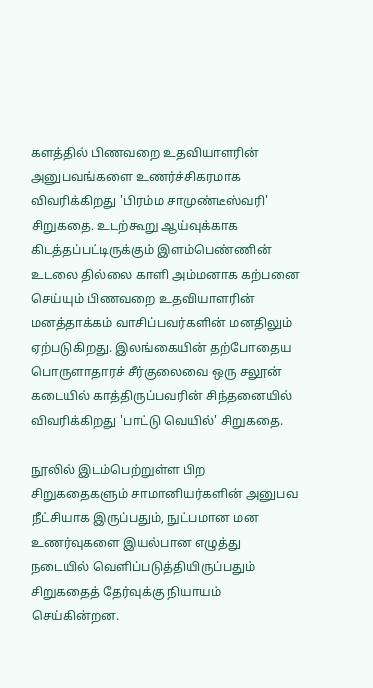களத்தில் பிணவறை உதவியாளரின் அனுபவங்களை உணர்ச்சிகரமாக விவரிக்கிறது 'பிரம்ம சாமுண்டீஸ்வரி' சிறுகதை. உடற்கூறு ஆய்வுக்காக கிடத்தப்பட்டிருக்கும் இளம்பெண்ணின் உடலை தில்லை காளி அம்மனாக கற்பனை செய்யும் பிணவறை உதவியாளரின் மனத்தாக்கம் வாசிப்பவர்களின் மனதிலும் ஏற்படுகிறது. இலங்கையின் தற்போதைய பொருளாதாரச் சீர்குலைவை ஒரு சலூன் கடையில் காத்திருப்பவரின் சிந்தனையில் விவரிக்கிறது 'பாட்டு வெயில்' சிறுகதை.

நூலில் இடம்பெற்றுள்ள பிற சிறுகதைகளும் சாமானியர்களின் அனுபவ நீட்சியாக இருப்பதும், நுட்பமான மன உணர்வுகளை இயல்பான எழுத்து நடையில் வெளிப்படுத்தியிருப்பதும் சிறுகதைத் தேர்வுக்கு நியாயம் செய்கின்றன.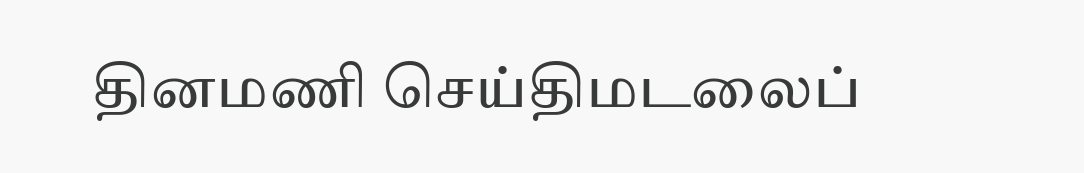தினமணி செய்திமடலைப்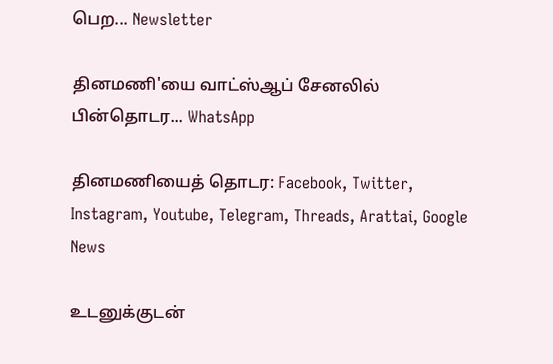பெற... Newsletter

தினமணி'யை வாட்ஸ்ஆப் சேனலில் பின்தொடர... WhatsApp

தினமணியைத் தொடர: Facebook, Twitter, Instagram, Youtube, Telegram, Threads, Arattai, Google News

உடனுக்குடன்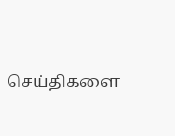செய்திகளை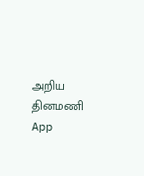அறிய தினமணி App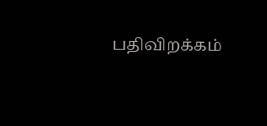பதிவிறக்கம்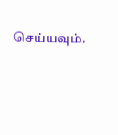செய்யவும்.